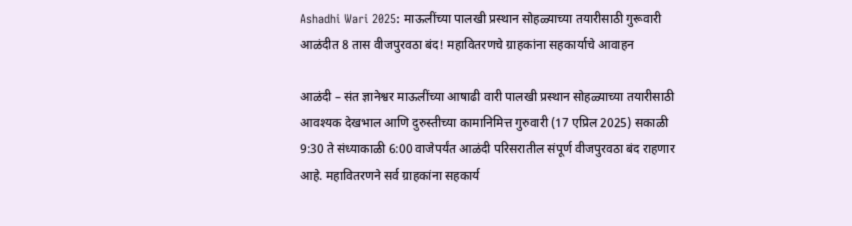Ashadhi Wari 2025: माऊलींच्या पालखी प्रस्थान सोहळ्याच्या तयारीसाठी गुरूवारी आळंदीत 8 तास वीजपुरवठा बंद! महावितरणचे ग्राहकांना सहकार्याचे आवाहन

आळंदी – संत ज्ञानेश्वर माऊलींच्या आषाढी वारी पालखी प्रस्थान सोहळ्याच्या तयारीसाठी आवश्यक देखभाल आणि दुरुस्तीच्या कामानिमित्त गुरुवारी (17 एप्रिल 2025) सकाळी 9:30 ते संध्याकाळी 6:00 वाजेपर्यंत आळंदी परिसरातील संपूर्ण वीजपुरवठा बंद राहणार आहे. महावितरणने सर्व ग्राहकांना सहकार्य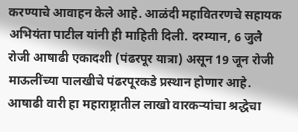करण्याचे आवाहन केले आहे. आळंदी महावितरणचे सहायक अभियंता पाटील यांनी ही माहिती दिली. दरम्यान, 6 जुलै रोजी आषाढी एकादशी (पंढरपूर यात्रा) असून 19 जून रोजी माऊलींच्या पालखीचे पंढरपूरकडे प्रस्थान होणार आहे.
आषाढी वारी हा महाराष्ट्रातील लाखो वारकऱ्यांचा श्रद्धेचा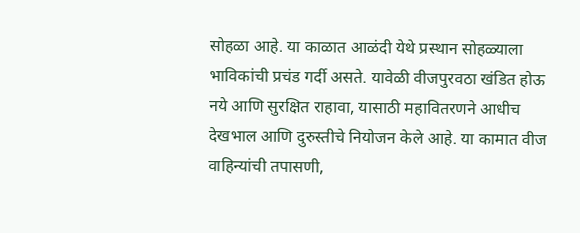सोहळा आहे. या काळात आळंदी येथे प्रस्थान सोहळ्याला भाविकांची प्रचंड गर्दी असते. यावेळी वीजपुरवठा खंडित होऊ नये आणि सुरक्षित राहावा, यासाठी महावितरणने आधीच देखभाल आणि दुरुस्तीचे नियोजन केले आहे. या कामात वीज वाहिन्यांची तपासणी,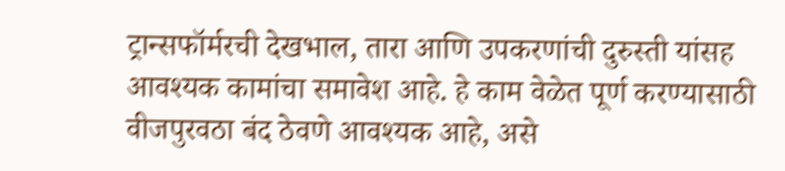ट्रान्सफॉर्मरची देखभाल, तारा आणि उपकरणांची दुरुस्ती यांसह आवश्यक कामांचा समावेश आहे. हे काम वेळेत पूर्ण करण्यासाठी वीजपुरवठा बंद ठेवणे आवश्यक आहे, असे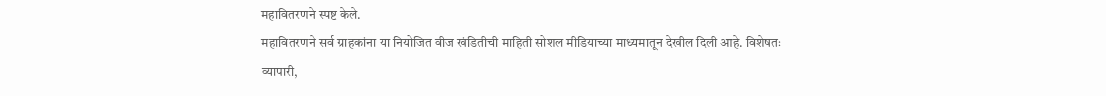महावितरणने स्पष्ट केले.
महावितरणने सर्व ग्राहकांना या नियोजित वीज खंडितीची माहिती सोशल मीडियाच्या माध्यमातून देखील दिली आहे. विशेषतः व्यापारी,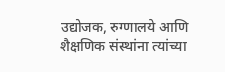उद्योजक, रुग्णालये आणि शैक्षणिक संस्थांना त्यांच्या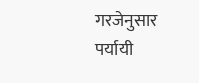गरजेनुसार पर्यायी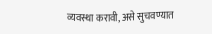व्यवस्था करावी, असे सुचवण्यात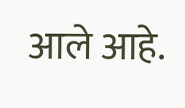आले आहे.